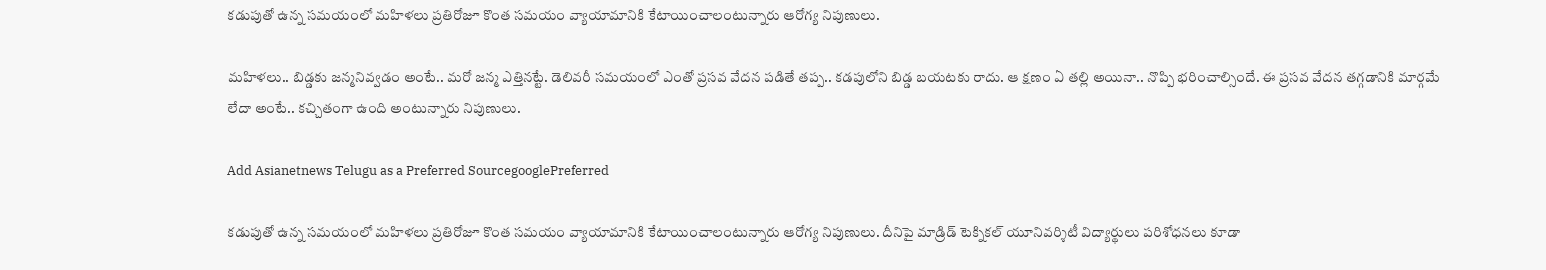కడుపుతో ఉన్న సమయంలో మహిళలు ప్రతిరోజూ కొంత సమయం వ్యాయామానికి కేటాయించాలంటున్నారు ఆరోగ్య నిపుణులు.

మహిళలు.. బిడ్డకు జన్మనివ్వడం అంటే.. మరో జన్మ ఎత్తినట్టే. డెలివరీ సమయంలో ఎంతో ప్రసవ వేదన పడితే తప్ప.. కడపులోని బిడ్డ బయటకు రాదు. ఆ క్షణం ఏ తల్లి అయినా.. నొప్పి భరించాల్సిందే. ఈ ప్రసవ వేదన తగ్గడానికి మార్గమే లేదా అంటే.. కచ్చితంగా ఉంది అంటున్నారు నిపుణులు.

Add Asianetnews Telugu as a Preferred SourcegooglePreferred

కడుపుతో ఉన్న సమయంలో మహిళలు ప్రతిరోజూ కొంత సమయం వ్యాయామానికి కేటాయించాలంటున్నారు ఆరోగ్య నిపుణులు. దీనిపై మాడ్రిడ్ టెక్నికల్ యూనివర్శిటీ విద్యార్థులు పరిశోధనలు కూడా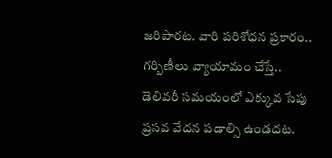జరిపారట. వారి పరిశోధన ప్రకారం.. గర్బిణీలు వ్యాయామం చేస్తే.. డెలివరీ సమయంలో ఎక్కువ సేపు ప్రసవ వేదన పడాల్సి ఉండదట.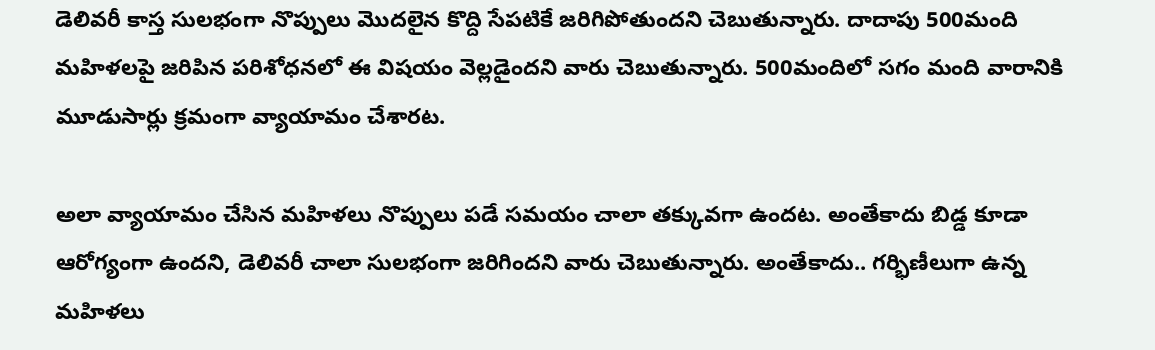డెలివరీ కాస్త సులభంగా నొప్పులు మొదలైన కొద్ది సేపటికే జరిగిపోతుందని చెబుతున్నారు. దాదాపు 500మంది మహిళలపై జరిపిన పరిశోధనలో ఈ విషయం వెల్లడైందని వారు చెబుతున్నారు. 500మందిలో సగం మంది వారానికి మూడుసార్లు క్రమంగా వ్యాయామం చేశారట.

అలా వ్యాయామం చేసిన మహిళలు నొప్పులు పడే సమయం చాలా తక్కువగా ఉందట. అంతేకాదు బిడ్డ కూడా ఆరోగ్యంగా ఉందని, డెలివరీ చాలా సులభంగా జరిగిందని వారు చెబుతున్నారు. అంతేకాదు.. గర్భిణీలుగా ఉన్న మహిళలు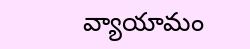వ్యాయామం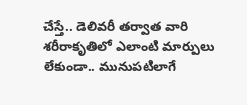చేస్తే.. డెలివరీ తర్వాత వారి శరీరాకృతిలో ఎలాంటి మార్పులు లేకుండా.. మునుపటిలాగే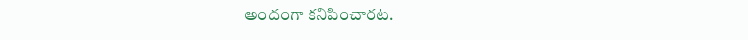అందంగా కనిపించారట.